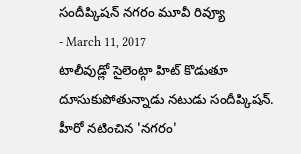సందీప్కిషన్ నగరం మూవీ రివ్యూ
- March 11, 2017
టాలీవుడ్లో సైలెంట్గా హిట్ కొడుతూ దూసుకుపోతున్నాడు నటుడు సందీప్కిషన్. హీరో నటించిన 'నగరం'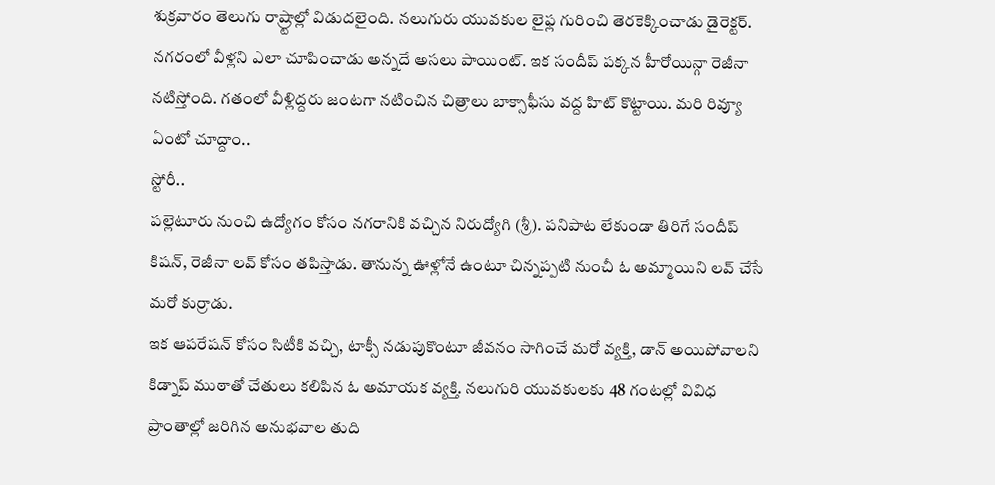శుక్రవారం తెలుగు రాష్ర్టాల్లో విడుదలైంది. నలుగురు యువకుల లైఫ్ల గురించి తెరకెక్కించాడు డైరెక్టర్. నగరంలో వీళ్లని ఎలా చూపించాడు అన్నదే అసలు పాయింట్. ఇక సందీప్ పక్కన హీరోయిన్గా రెజీనా నటిస్తోంది. గతంలో వీళ్లిద్దరు జంటగా నటించిన చిత్రాలు బాక్సాఫీసు వద్ద హిట్ కొట్టాయి. మరి రివ్యూ ఏంటో చూద్దాం..
స్టోరీ..
పల్లెటూరు నుంచి ఉద్యోగం కోసం నగరానికి వచ్చిన నిరుద్యోగి (శ్రీ). పనిపాట లేకుండా తిరిగే సందీప్ కిషన్, రెజీనా లవ్ కోసం తపిస్తాడు. తానున్న ఊళ్లోనే ఉంటూ చిన్నప్పటి నుంచీ ఓ అమ్మాయిని లవ్ చేసే మరో కుర్రాడు.
ఇక ఆపరేషన్ కోసం సిటీకి వచ్చి, టాక్సీ నడుపుకొంటూ జీవనం సాగించే మరో వ్యక్తి, డాన్ అయిపోవాలని కిడ్నాప్ ముఠాతో చేతులు కలిపిన ఓ అమాయక వ్యక్తి. నలుగురి యువకులకు 48 గంటల్లో వివిధ ప్రాంతాల్లో జరిగిన అనుభవాల తుది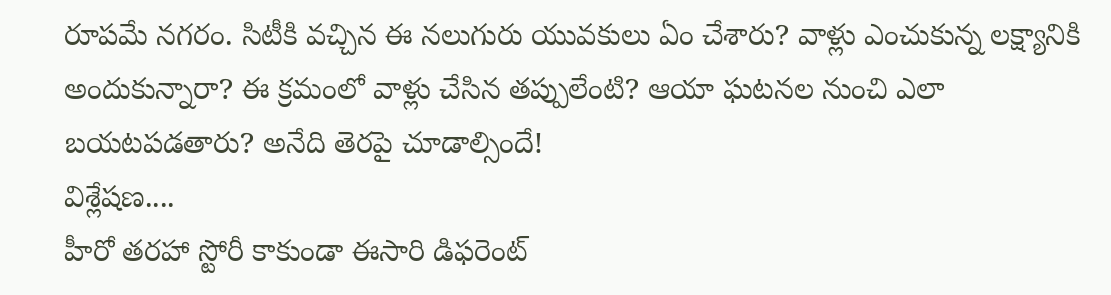రూపమే నగరం. సిటీకి వచ్చిన ఈ నలుగురు యువకులు ఏం చేశారు? వాళ్లు ఎంచుకున్న లక్ష్యానికి అందుకున్నారా? ఈ క్రమంలో వాళ్లు చేసిన తప్పులేంటి? ఆయా ఘటనల నుంచి ఎలా బయటపడతారు? అనేది తెరపై చూడాల్సిందే!
విశ్లేషణ....
హీరో తరహా స్టోరీ కాకుండా ఈసారి డిఫరెంట్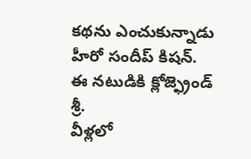కథను ఎంచుకున్నాడు హీరో సందీప్ కిషన్. ఈ నటుడికి క్లోజ్ఫ్రెండ్ శ్రీ.
వీళ్లలో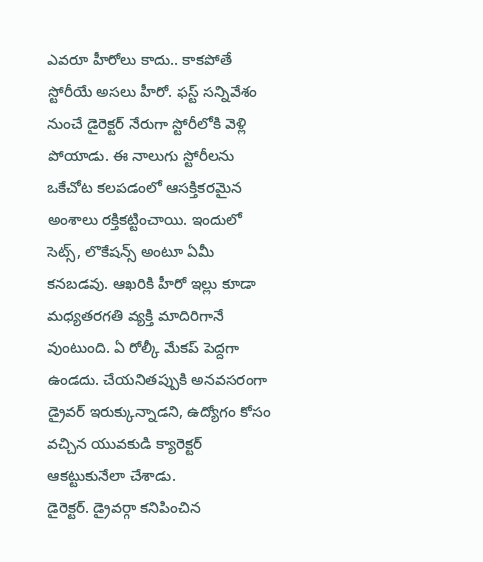ఎవరూ హీరోలు కాదు.. కాకపోతే స్టోరీయే అసలు హీరో. ఫస్ట్ సన్నివేశం నుంచే డైరెక్టర్ నేరుగా స్టోరీలోకి వెళ్లి పోయాడు. ఈ నాలుగు స్టోరీలను ఒకేచోట కలపడంలో ఆసక్తికరమైన అంశాలు రక్తికట్టించాయి. ఇందులో సెట్స్, లొకేషన్స్ అంటూ ఏమీ కనబడవు. ఆఖరికి హీరో ఇల్లు కూడా మధ్యతరగతి వ్యక్తి మాదిరిగానే వుంటుంది. ఏ రోల్కీ మేకప్ పెద్దగా ఉండదు. చేయనితప్పుకి అనవసరంగా డ్రైవర్ ఇరుక్కున్నాడని, ఉద్యోగం కోసం వచ్చిన యువకుడి క్యారెక్టర్ ఆకట్టుకునేలా చేశాడు.
డైరెక్టర్. డ్రైవర్గా కనిపించిన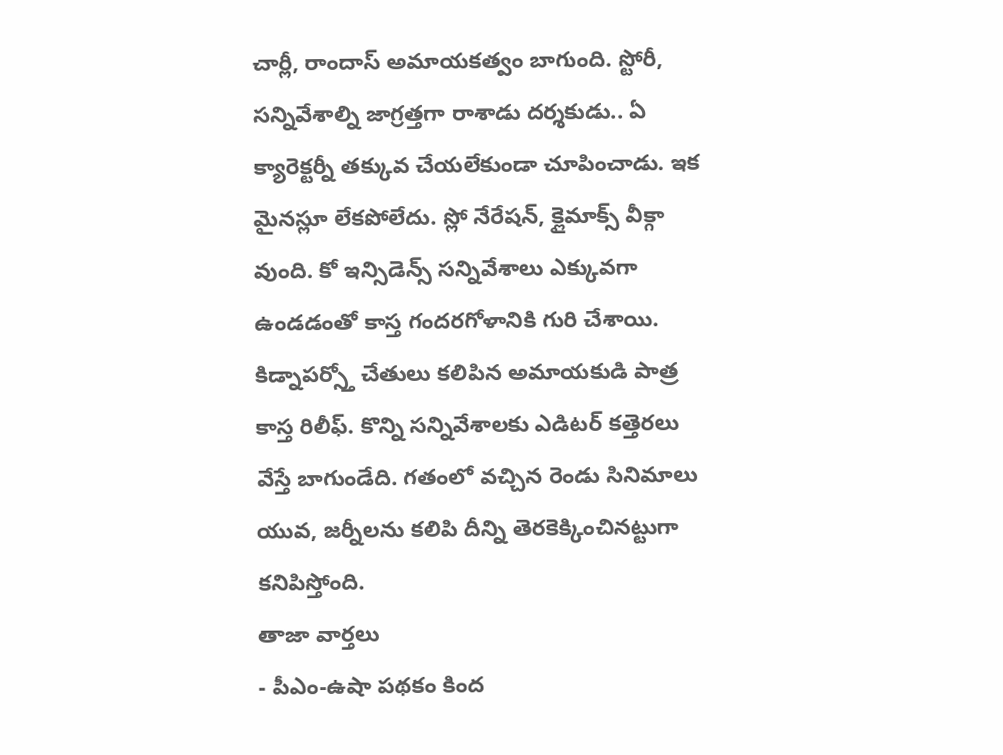చార్లీ, రాందాస్ అమాయకత్వం బాగుంది. స్టోరీ, సన్నివేశాల్ని జాగ్రత్తగా రాశాడు దర్శకుడు.. ఏ క్యారెక్టర్నీ తక్కువ చేయలేకుండా చూపించాడు. ఇక మైనస్లూ లేకపోలేదు. స్లో నేరేషన్, క్లైమాక్స్ వీక్గా వుంది. కో ఇన్సిడెన్స్ సన్నివేశాలు ఎక్కువగా ఉండడంతో కాస్త గందరగోళానికి గురి చేశాయి. కిడ్నాపర్స్తో చేతులు కలిపిన అమాయకుడి పాత్ర కాస్త రిలీఫ్. కొన్ని సన్నివేశాలకు ఎడిటర్ కత్తెరలు వేస్తే బాగుండేది. గతంలో వచ్చిన రెండు సినిమాలు యువ, జర్నీలను కలిపి దీన్ని తెరకెక్కించినట్టుగా కనిపిస్తోంది.
తాజా వార్తలు
- పీఎం-ఉషా పథకం కింద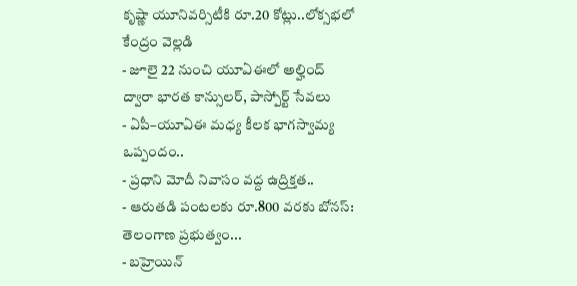కృష్ణా యూనివర్సిటీకి రూ.20 కోట్లు..లోక్సభలో కేంద్రం వెల్లడి
- జూలై 22 నుంచి యూఏఈలో అల్హింద్ ద్వారా భారత కాన్సులర్, పాస్పోర్ట్ సేవలు
- ఏపీ–యూఏఈ మధ్య కీలక భాగస్వామ్య ఒప్పందం..
- ప్రధాని మోదీ నివాసం వద్ద ఉద్రిక్తత..
- ఆరుతడి పంటలకు రూ.800 వరకు బోనస్: తెలంగాణ ప్రభుత్వం...
- బహ్రెయిన్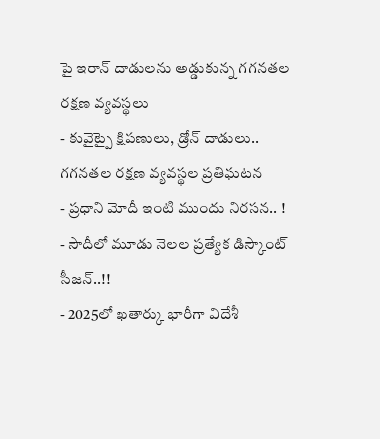పై ఇరాన్ దాడులను అడ్డుకున్న గగనతల రక్షణ వ్యవస్థలు
- కువైట్పై క్షిపణులు, డ్రోన్ దాడులు.. గగనతల రక్షణ వ్యవస్థల ప్రతిఘటన
- ప్రధాని మోదీ ఇంటి ముందు నిరసన.. !
- సౌదీలో మూడు నెలల ప్రత్యేక డిస్కౌంట్ సీజన్..!!
- 2025లో ఖతార్కు భారీగా విదేశీ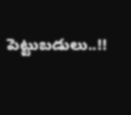పెట్టుబడులు..!!